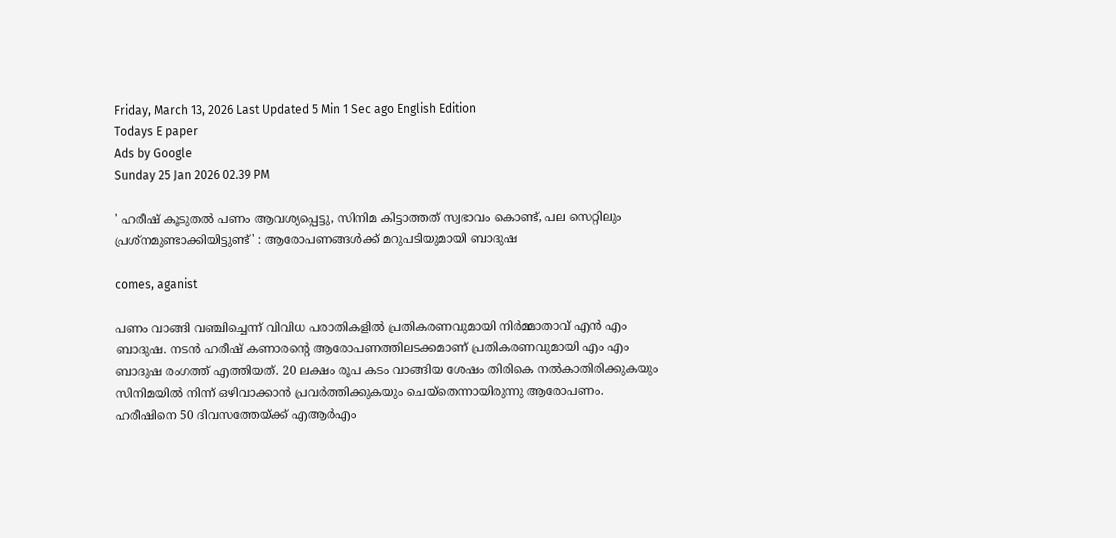Friday, March 13, 2026 Last Updated 5 Min 1 Sec ago English Edition
Todays E paper
Ads by Google
Sunday 25 Jan 2026 02.39 PM

' ഹരീഷ് കൂടുതല്‍ പണം ആവശ്യപ്പെട്ടു, സിനിമ കിട്ടാത്തത് സ്വഭാവം കൊണ്ട്, പല സെറ്റിലും പ്രശ്‌നമുണ്ടാക്കിയിട്ടുണ്ട്' : ആരോപണങ്ങള്‍ക്ക് മറുപടിയുമായി ബാദുഷ

comes, aganist

പണം വാങ്ങി വഞ്ചിച്ചെന്ന് വിവിധ പരാതികളില്‍ പ്രതികരണവുമായി നിര്‍മ്മാതാവ് എന്‍ എം ബാദുഷ. നടന്‍ ഹരീഷ് കണാരന്റെ ആരോപണത്തിലടക്കമാണ് പ്രതികരണവുമായി എം എം ബാദുഷ രംഗത്ത് എത്തിയത്. 20 ലക്ഷം രൂപ കടം വാങ്ങിയ ശേഷം തിരികെ നൽകാതിരിക്കുകയും സിനിമയിൽ നിന്ന് ഒഴിവാക്കാൻ പ്രവർത്തിക്കുകയും ചെയ്‌തെന്നായിരുന്നു ആരോപണം. ഹരീഷിനെ 50 ദിവസത്തേയ്ക്ക് എആര്‍എം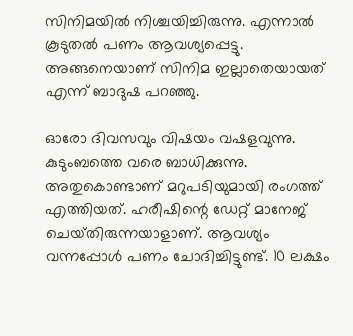സിനിമയില്‍ നിശ്ചയിച്ചിരുന്നു. എന്നാല്‍ കൂടുതല്‍ പണം ആവശ്യപ്പെട്ടു. അങ്ങനെയാണ് സിനിമ ഇല്ലാതെയായത് എന്ന് ബാദുഷ പറഞ്ഞു.

ഓരോ ദിവസവും വിഷയം വഷളവുന്നു. കുടുംബത്തെ വരെ ബാധിക്കുന്നു. അതുകൊണ്ടാണ് മറുപടിയുമായി രംഗത്ത് എത്തിയത്. ഹരീഷിന്റെ ഡേറ്റ് മാനേജ് ചെയ്‍തിരുന്നയാളാണ്. ആവശ്യം വന്നപ്പോൾ പണം ചോദിച്ചിട്ടുണ്ട്. 10 ലക്ഷം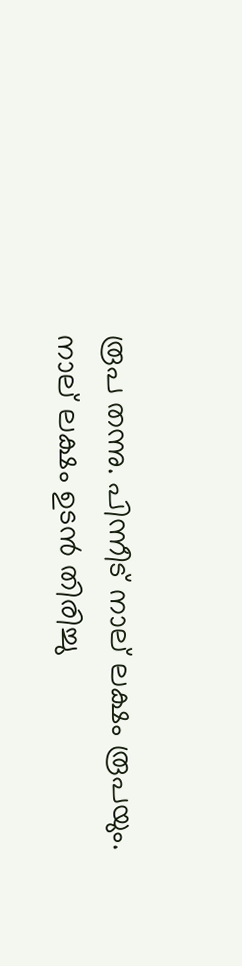രൂപ തന്നു. പിന്നീട് നാല് ലക്ഷം രൂപയും. നാല് ലക്ഷം ഉടൻ തിരിച്ചു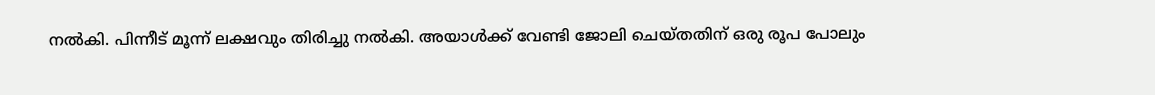നൽകി. പിന്നീട് മൂന്ന് ലക്ഷവും തിരിച്ചു നൽകി. അയാൾക്ക് വേണ്ടി ജോലി ചെയ്‍തതിന് ഒരു രൂപ പോലും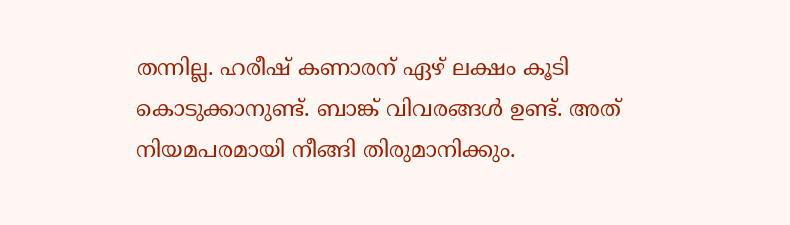തന്നില്ല. ഹരീഷ് കണാരന് ഏഴ് ലക്ഷം കൂടി കൊടുക്കാനുണ്ട്. ബാങ്ക് വിവരങ്ങൾ ഉണ്ട്. അത് നിയമപരമായി നീങ്ങി തിരുമാനിക്കും.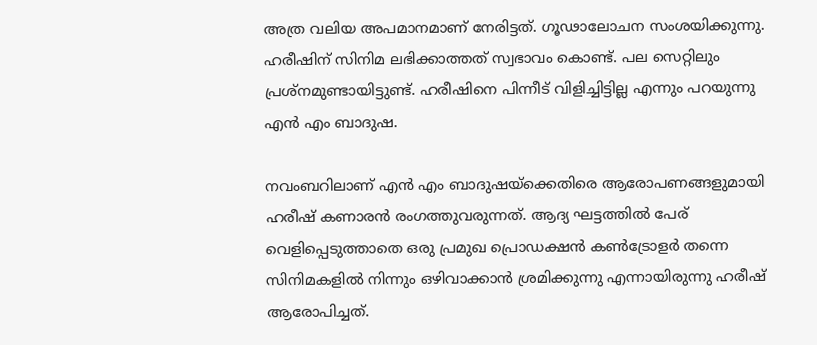അത്ര വലിയ അപമാനമാണ് നേരിട്ടത്. ഗൂഢാലോചന സംശയിക്കുന്നു. ഹരീഷിന് സിനിമ ലഭിക്കാത്തത് സ്വഭാവം കൊണ്ട്. പല സെറ്റിലും പ്രശ്‍നമുണ്ടായിട്ടുണ്ട്. ഹരീഷിനെ പിന്നീട് വിളിച്ചിട്ടില്ല എന്നും പറയുന്നു എൻ എം ബാദുഷ.

നവംബറിലാണ് എൻ എം ബാദുഷയ്‌ക്കെതിരെ ആരോപണങ്ങളുമായി ഹരീഷ് കണാരൻ രംഗത്തുവരുന്നത്. ആദ്യ ഘട്ടത്തിൽ പേര് വെളിപ്പെടുത്താതെ ഒരു പ്രമുഖ പ്രൊഡക്ഷൻ കൺട്രോളർ തന്നെ സിനിമകളിൽ നിന്നും ഒഴിവാക്കാൻ ശ്രമിക്കുന്നു എന്നായിരുന്നു ഹരീഷ് ആരോപിച്ചത്.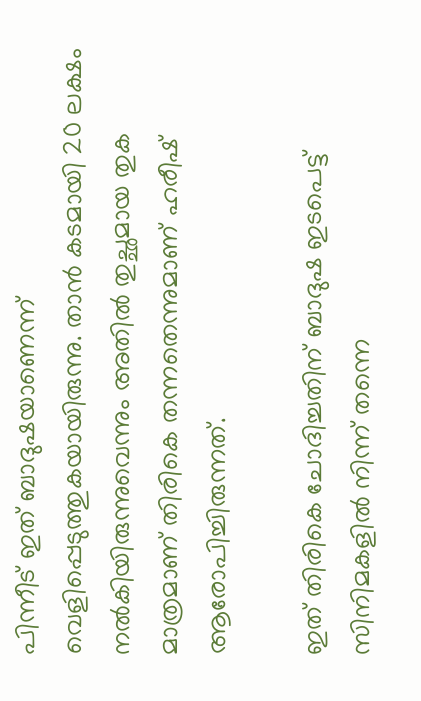പിന്നീട് ഇത് ബാദുഷയാണെന്ന് വെളിപ്പെടുത്തുകയായിരുന്നു. താൻ കടമായി 20 ലക്ഷം നൽകിയിരുന്നുവെന്നും അതിൽ തുച്ഛമായ തുക മാത്രമാണ് തിരികെ തന്നതെന്നുമാണ് ഹരീഷ് ആരോപിച്ചിരുന്നത്.

ഇത് തിരികെ ചോദിച്ചതിന് ബാദുഷ ഇടപെട്ട് സിനിമകളിൽ നിന്ന് തന്നെ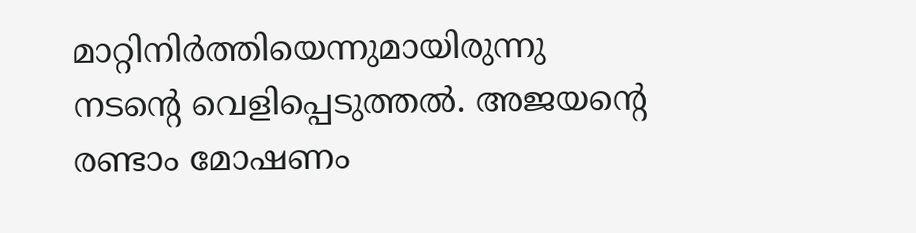മാറ്റിനിർത്തിയെന്നുമായിരുന്നു നടന്റെ വെളിപ്പെടുത്തൽ. അജയന്റെ രണ്ടാം മോഷണം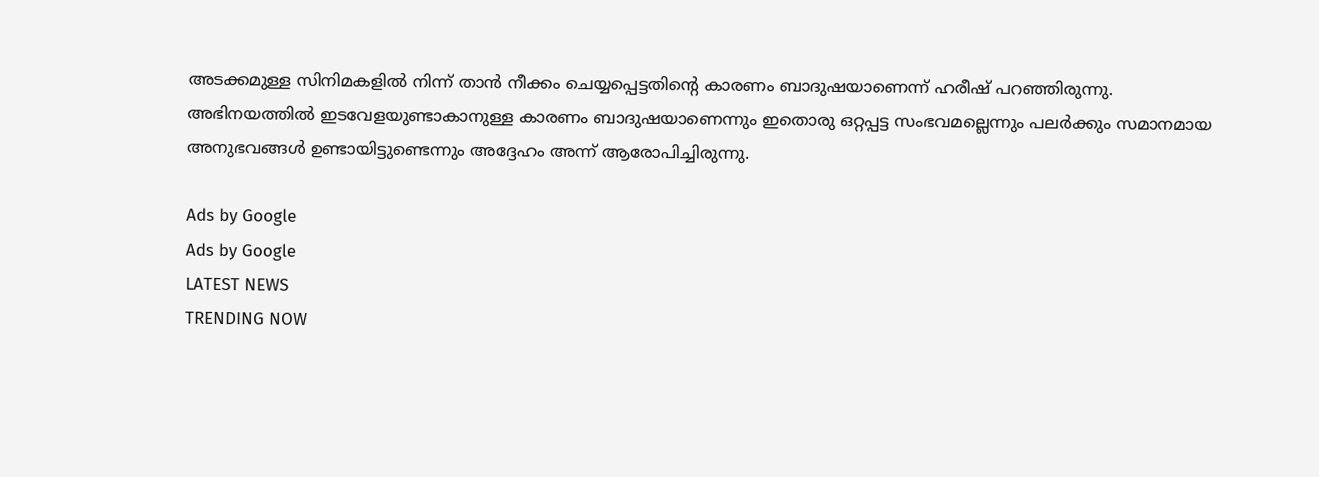അടക്കമുള്ള സിനിമകളിൽ നിന്ന് താൻ നീക്കം ചെയ്യപ്പെട്ടതിന്റെ കാരണം ബാദുഷയാണെന്ന് ഹരീഷ് പറഞ്ഞിരുന്നു. അഭിനയത്തിൽ ഇടവേളയുണ്ടാകാനുള്ള കാരണം ബാദുഷയാണെന്നും ഇതൊരു ഒറ്റപ്പട്ട സംഭവമല്ലെന്നും പലർക്കും സമാനമായ അനുഭവങ്ങൾ ഉണ്ടായിട്ടുണ്ടെന്നും അദ്ദേഹം അന്ന് ആരോപിച്ചിരുന്നു.

Ads by Google
Ads by Google
LATEST NEWS
TRENDING NOW